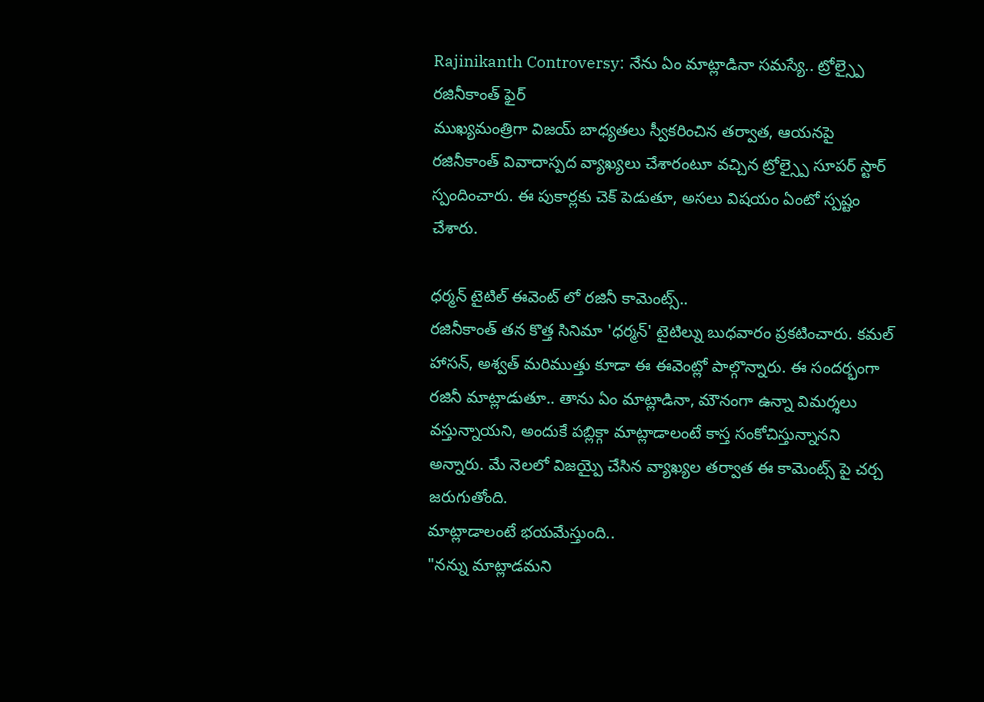Rajinikanth Controversy: నేను ఏం మాట్లాడినా సమస్యే.. ట్రోల్స్పై రజినీకాంత్ ఫైర్
ముఖ్యమంత్రిగా విజయ్ బాధ్యతలు స్వీకరించిన తర్వాత, ఆయనపై రజినీకాంత్ వివాదాస్పద వ్యాఖ్యలు చేశారంటూ వచ్చిన ట్రోల్స్పై సూపర్ స్టార్ స్పందించారు. ఈ పుకార్లకు చెక్ పెడుతూ, అసలు విషయం ఏంటో స్పష్టం చేశారు.

ధర్మన్ టైటిల్ ఈవెంట్ లో రజినీ కామెంట్స్..
రజినీకాంత్ తన కొత్త సినిమా 'ధర్మన్' టైటిల్ను బుధవారం ప్రకటించారు. కమల్ హాసన్, అశ్వత్ మరిముత్తు కూడా ఈ ఈవెంట్లో పాల్గొన్నారు. ఈ సందర్భంగా రజినీ మాట్లాడుతూ.. తాను ఏం మాట్లాడినా, మౌనంగా ఉన్నా విమర్శలు వస్తున్నాయని, అందుకే పబ్లిక్గా మాట్లాడాలంటే కాస్త సంకోచిస్తున్నానని అన్నారు. మే నెలలో విజయ్పై చేసిన వ్యాఖ్యల తర్వాత ఈ కామెంట్స్ పై చర్చ జరుగుతోంది.
మాట్లాడాలంటే భయమేస్తుంది..
"నన్ను మాట్లాడమని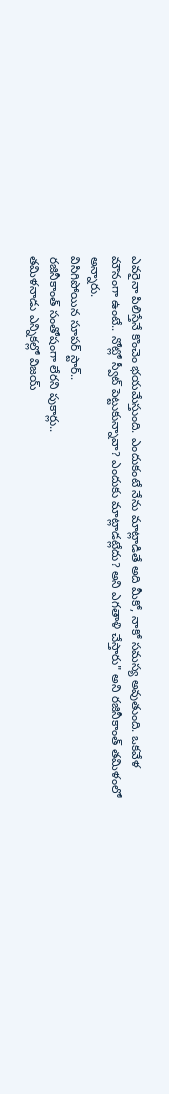ఎవరైనా పిలిస్తేనే కొంచెం భయమేస్తుంది. ఎందుకంటే నేను మాట్లాడితే అది మీకో, నాకో సమస్య అవుతుంది. ఒకవేళ మౌనంగా ఉంటే.. నోట్లో స్వీట్ పెట్టుకున్నావా? ఎందుకు మాట్లాడట్లేదు? అని ఎగతాళి చేస్తారు" అని రజినీకాంత్ తమిళంలో అన్నారు.
విసిగిపోయిన సూపర్ స్టార్..
రజినీకాంత్ సంతోషంగా లేరని పుకార్లు..
తమిళనాడు ఎన్నికల్లో విజయ్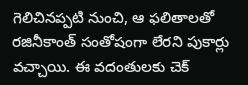గెలిచినప్పటి నుంచి, ఆ ఫలితాలతో రజినీకాంత్ సంతోషంగా లేరని పుకార్లు వచ్చాయి. ఈ వదంతులకు చెక్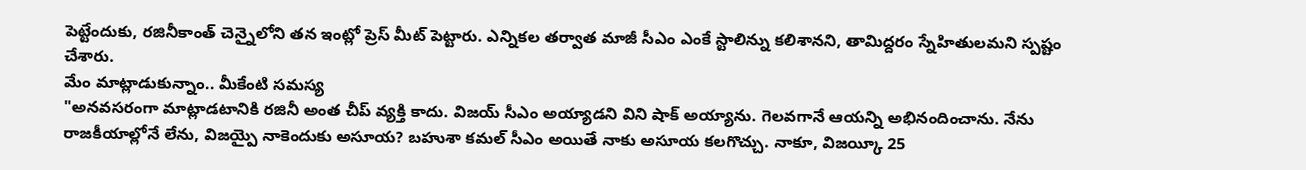పెట్టేందుకు, రజినీకాంత్ చెన్నైలోని తన ఇంట్లో ప్రెస్ మీట్ పెట్టారు. ఎన్నికల తర్వాత మాజీ సీఎం ఎంకే స్టాలిన్ను కలిశానని, తామిద్దరం స్నేహితులమని స్పష్టం చేశారు.
మేం మాట్లాడుకున్నాం.. మీకేంటి సమస్య
"అనవసరంగా మాట్లాడటానికి రజినీ అంత చీప్ వ్యక్తి కాదు. విజయ్ సీఎం అయ్యాడని విని షాక్ అయ్యాను. గెలవగానే ఆయన్ని అభినందించాను. నేను రాజకీయాల్లోనే లేను, విజయ్పై నాకెందుకు అసూయ? బహుశా కమల్ సీఎం అయితే నాకు అసూయ కలగొచ్చు. నాకూ, విజయ్కీ 25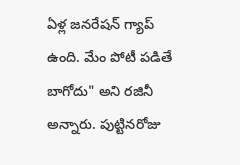ఏళ్ల జనరేషన్ గ్యాప్ ఉంది. మేం పోటీ పడితే బాగోదు" అని రజినీ అన్నారు. పుట్టినరోజు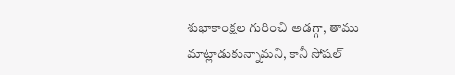శుభాకాంక్షల గురించి అడగ్గా, తాము మాట్లాడుకున్నామని, కానీ సోషల్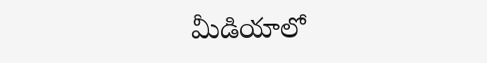మీడియాలో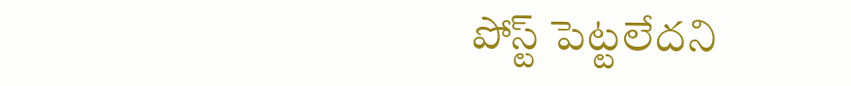పోస్ట్ పెట్టలేదని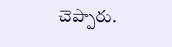చెప్పారు.